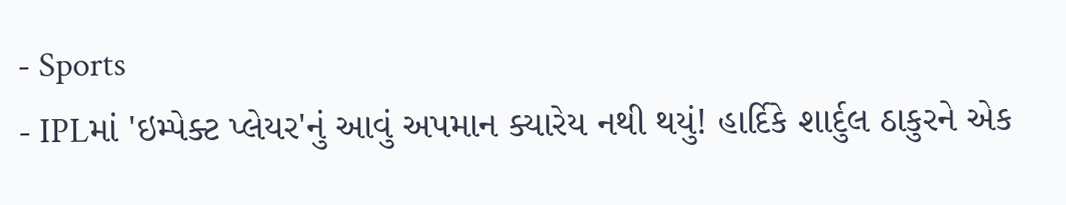- Sports
- IPLમાં 'ઇમ્પેક્ટ પ્લેયર'નું આવું અપમાન ક્યારેય નથી થયું! હાર્દિકે શાર્દુલ ઠાકુરને એક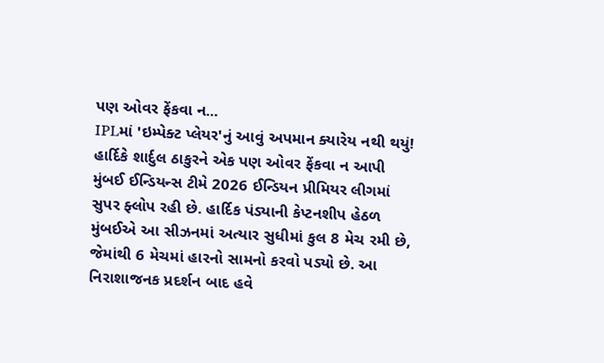પણ ઓવર ફેંકવા ન...
IPLમાં 'ઇમ્પેક્ટ પ્લેયર'નું આવું અપમાન ક્યારેય નથી થયું! હાર્દિકે શાર્દુલ ઠાકુરને એક પણ ઓવર ફેંકવા ન આપી
મુંબઈ ઈન્ડિયન્સ ટીમે 2026 ઈન્ડિયન પ્રીમિયર લીગમાં સુપર ફ્લોપ રહી છે. હાર્દિક પંડ્યાની કેપ્ટનશીપ હેઠળ મુંબઈએ આ સીઝનમાં અત્યાર સુધીમાં કુલ 8 મેચ રમી છે, જેમાંથી 6 મેચમાં હારનો સામનો કરવો પડ્યો છે. આ નિરાશાજનક પ્રદર્શન બાદ હવે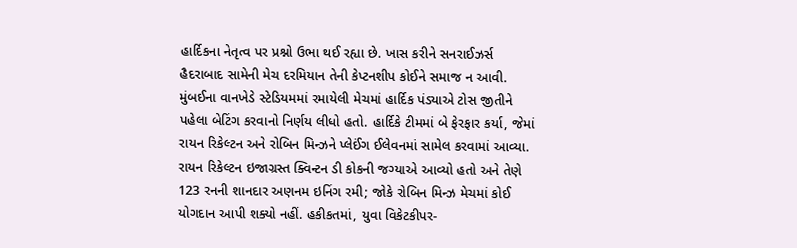હાર્દિકના નેતૃત્વ પર પ્રશ્નો ઉભા થઈ રહ્યા છે. ખાસ કરીને સનરાઈઝર્સ હૈદરાબાદ સામેની મેચ દરમિયાન તેની કેપ્ટનશીપ કોઈને સમાજ ન આવી.
મુંબઈના વાનખેડે સ્ટેડિયમમાં રમાયેલી મેચમાં હાર્દિક પંડ્યાએ ટોસ જીતીને પહેલા બેટિંગ કરવાનો નિર્ણય લીધો હતો. હાર્દિકે ટીમમાં બે ફેરફાર કર્યા, જેમાં રાયન રિકેલ્ટન અને રોબિન મિન્ઝને પ્લેઈંગ ઈલેવનમાં સામેલ કરવામાં આવ્યા. રાયન રિકેલ્ટન ઇજાગ્રસ્ત ક્વિન્ટન ડી કોકની જગ્યાએ આવ્યો હતો અને તેણે 123 રનની શાનદાર અણનમ ઇનિંગ રમી; જોકે રોબિન મિન્ઝ મેચમાં કોઈ યોગદાન આપી શક્યો નહીં. હકીકતમાં, યુવા વિકેટકીપર-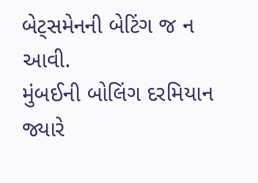બેટ્સમેનની બેટિંગ જ ન આવી.
મુંબઈની બોલિંગ દરમિયાન જ્યારે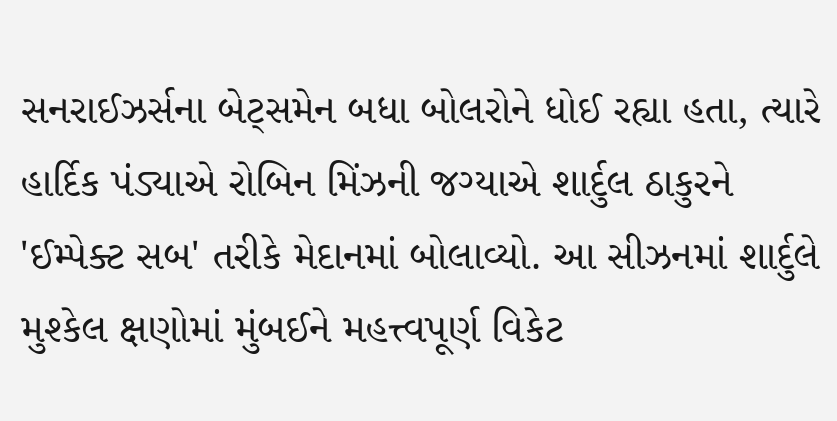સનરાઈઝર્સના બેટ્સમેન બધા બોલરોને ધોઈ રહ્યા હતા, ત્યારે હાર્દિક પંડ્યાએ રોબિન મિંઝની જગ્યાએ શાર્દુલ ઠાકુરને 'ઈમ્પેક્ટ સબ' તરીકે મેદાનમાં બોલાવ્યો. આ સીઝનમાં શાર્દુલે મુશ્કેલ ક્ષણોમાં મુંબઈને મહત્ત્વપૂર્ણ વિકેટ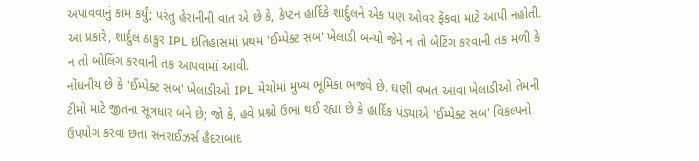અપાવવાનું કામ કર્યું; પરંતુ હેરાનીની વાત એ છે કે, કેપ્ટન હાર્દિકે શાર્દુલને એક પણ ઓવર ફેંકવા માટે આપી નહોતી. આ પ્રકારે, શાર્દુલ ઠાકુર IPL ઇતિહાસમાં પ્રથમ 'ઈમ્પેક્ટ સબ' ખેલાડી બન્યો જેને ન તો બેટિંગ કરવાની તક મળી કે ન તો બોલિંગ કરવાની તક આપવામાં આવી.
નોંધનીય છે કે 'ઈમ્પેક્ટ સબ' ખેલાડીઓ IPL મેચોમાં મુખ્ય ભૂમિકા ભજવે છે. ઘણી વખત આવા ખેલાડીઓ તેમની ટીમો માટે જીતના સૂત્રધાર બને છે; જો કે, હવે પ્રશ્નો ઉભા થઈ રહ્યા છે કે હાર્દિક પંડ્યાએ 'ઈમ્પેક્ટ સબ' વિકલ્પનો ઉપયોગ કરવા છતા સનરાઈઝર્સ હૈદરાબાદ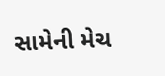સામેની મેચ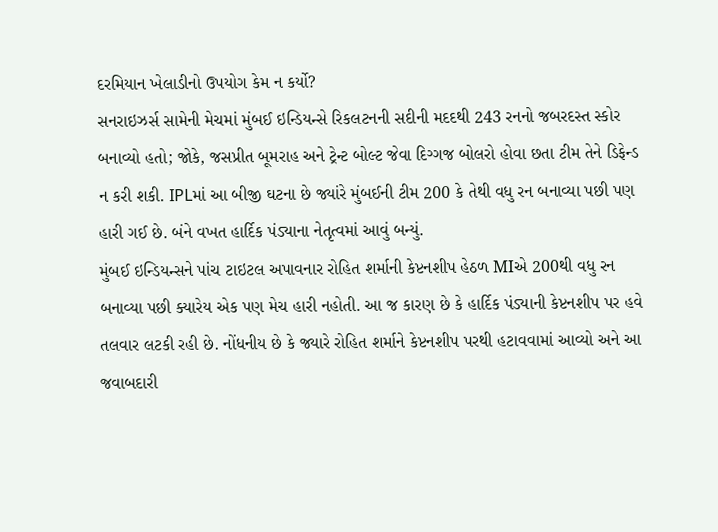દરમિયાન ખેલાડીનો ઉપયોગ કેમ ન કર્યો?
સનરાઇઝર્સ સામેની મેચમાં મુંબઈ ઇન્ડિયન્સે રિકલટનની સદીની મદદથી 243 રનનો જબરદસ્ત સ્કોર બનાવ્યો હતો; જોકે, જસપ્રીત બૂમરાહ અને ટ્રેન્ટ બોલ્ટ જેવા દિગ્ગજ બોલરો હોવા છતા ટીમ તેને ડિફેન્ડ ન કરી શકી. IPLમાં આ બીજી ઘટના છે જ્યાંરે મુંબઈની ટીમ 200 કે તેથી વધુ રન બનાવ્યા પછી પણ હારી ગઈ છે. બંને વખત હાર્દિક પંડ્યાના નેતૃત્વમાં આવું બન્યું.
મુંબઈ ઇન્ડિયન્સને પાંચ ટાઇટલ અપાવનાર રોહિત શર્માની કેપ્ટનશીપ હેઠળ MIએ 200થી વધુ રન બનાવ્યા પછી ક્યારેય એક પણ મેચ હારી નહોતી. આ જ કારણ છે કે હાર્દિક પંડ્યાની કેપ્ટનશીપ પર હવે તલવાર લટકી રહી છે. નોંધનીય છે કે જ્યારે રોહિત શર્માને કેપ્ટનશીપ પરથી હટાવવામાં આવ્યો અને આ જવાબદારી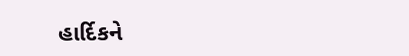હાર્દિકને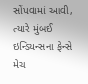સોંપવામાં આવી, ત્યારે મુંબઈ ઇન્ડિયન્સના ફેન્સે મેચ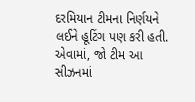દરમિયાન ટીમના નિર્ણયને લઈને હૂટિંગ પણ કરી હતી. એવામાં, જો ટીમ આ સીઝનમાં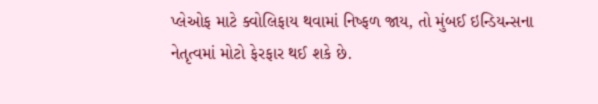પ્લેઓફ માટે ક્વોલિફાય થવામાં નિષ્ફળ જાય, તો મુંબઈ ઇન્ડિયન્સના નેતૃત્વમાં મોટો ફેરફાર થઈ શકે છે.